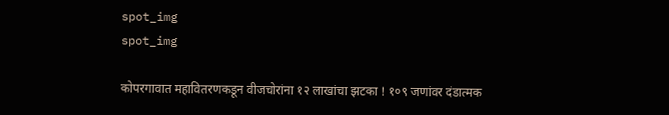spot_img
spot_img

कोपरगावात महावितरणकडून वीजचोरांना १२ लाखांचा झटका ! १०९ जणांवर दंडात्मक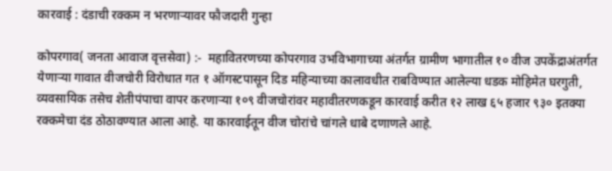कारवाई : दंडाची रक्कम न भरणाऱ्यावर फौजदारी गुन्हा

कोपरगाव( जनता आवाज वृत्तसेवा) :-  महावितरणच्या कोपरगाव उभविभागाच्या अंतर्गत ग्रामीण भागातील १० वीज उपकेंद्राअंतर्गत येणाऱ्या गावात वीजचोरी विरोधात गत १ ऑगस्टपासून दिड महिन्याच्या कालावधीत राबविण्यात आलेल्या धडक मोहिमेत घरगुती, व्यवसायिक तसेच शेतीपंपाचा वापर करणाऱ्या १०९ वीजचोरांवर महावीतरणकडून कारवाई करीत १२ लाख ६५ हजार ९३० इतक्या रक्कमेचा दंड ठोठावण्यात आला आहे. या कारवाईतून वीज चोरांचे चांगले धाबे दणाणले आहे.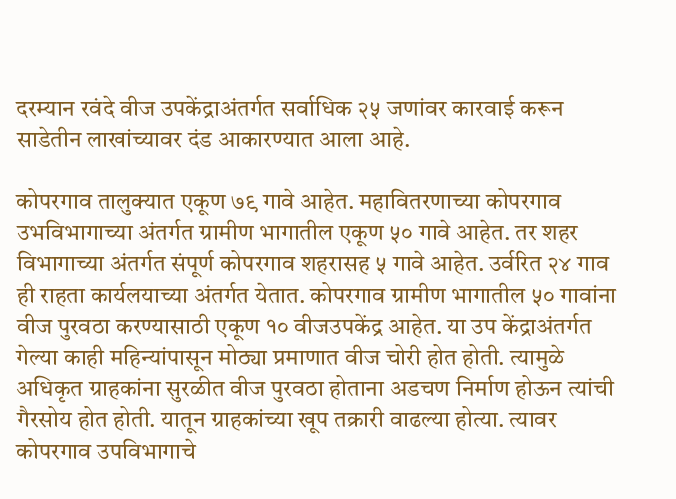दरम्यान रवंदे वीज उपकेंद्राअंतर्गत सर्वाधिक २५ जणांवर कारवाई करून साडेतीन लाखांच्यावर दंड आकारण्यात आला आहे.

कोपरगाव तालुक्यात एकूण ७९ गावे आहेत. महावितरणाच्या कोपरगाव उभविभागाच्या अंतर्गत ग्रामीण भागातील एकूण ५० गावे आहेत. तर शहर विभागाच्या अंतर्गत संपूर्ण कोपरगाव शहरासह ५ गावे आहेत. उर्वरित २४ गाव ही राहता कार्यलयाच्या अंतर्गत येतात. कोपरगाव ग्रामीण भागातील ५० गावांना वीज पुरवठा करण्यासाठी एकूण १० वीजउपकेंद्र आहेत. या उप केंद्राअंतर्गत गेल्या काही महिन्यांपासून मोठ्या प्रमाणात वीज चोरी होत होती. त्यामुळे अधिकृत ग्राहकांना सुरळीत वीज पुरवठा होताना अडचण निर्माण होऊन त्यांची गैरसोय होत होती. यातून ग्राहकांच्या खूप तक्रारी वाढल्या होत्या. त्यावर कोपरगाव उपविभागाचे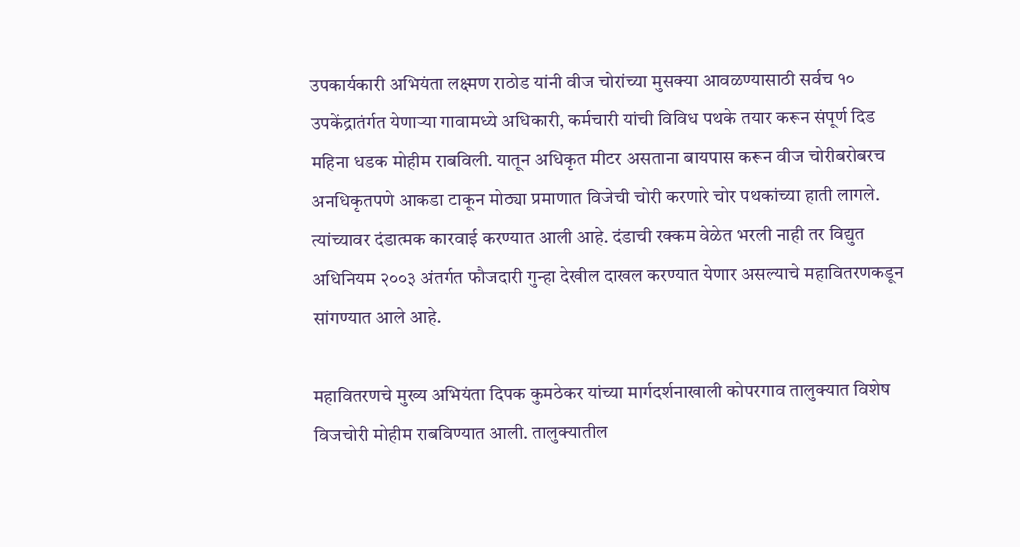उपकार्यकारी अभियंता लक्ष्मण राठोड यांनी वीज चोरांच्या मुसक्या आवळण्यासाठी सर्वच १० उपकेंद्रातंर्गत येणाऱ्या गावामध्ये अधिकारी, कर्मचारी यांची विविध पथके तयार करून संपूर्ण दिड महिना धडक मोहीम राबविली. यातून अधिकृत मीटर असताना बायपास करून वीज चोरीबरोबरच अनधिकृतपणे आकडा टाकून मोठ्या प्रमाणात विजेची चोरी करणारे चोर पथकांच्या हाती लागले. त्यांच्यावर दंडात्मक कारवाई करण्यात आली आहे. दंडाची रक्कम वेळेत भरली नाही तर विद्युत अधिनियम २००३ अंतर्गत फौजदारी गुन्हा देखील दाखल करण्यात येणार असल्याचे महावितरणकडून सांगण्यात आले आहे.

महावितरणचे मुख्य अभियंता दिपक कुमठेकर यांच्या मार्गदर्शनाखाली कोपरगाव तालुक्यात विशेष विजचोरी मोहीम राबविण्यात आली. तालुक्यातील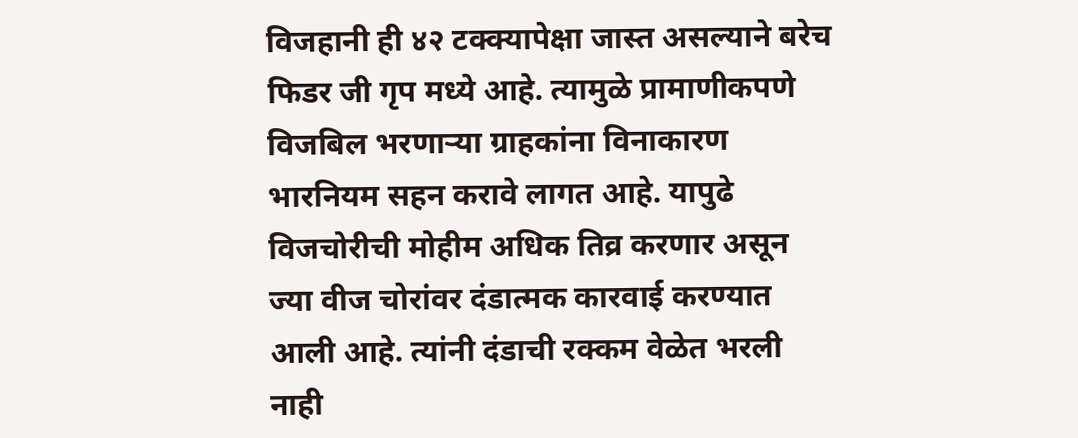विजहानी ही ४२ टक्क्यापेक्षा जास्त असल्याने बरेच फिडर जी गृप मध्ये आहे. त्यामुळे प्रामाणीकपणे विजबिल भरणार्‍या ग्राहकांना विनाकारण भारनियम सहन करावे लागत आहे. यापुढे विजचोरीची मोहीम अधिक तिव्र करणार असून ज्या वीज चोरांवर दंडात्मक कारवाई करण्यात आली आहे. त्यांनी दंडाची रक्कम वेळेत भरली नाही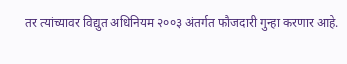तर त्यांच्यावर विद्युत अधिनियम २००३ अंतर्गत फौजदारी गुन्हा करणार आहे.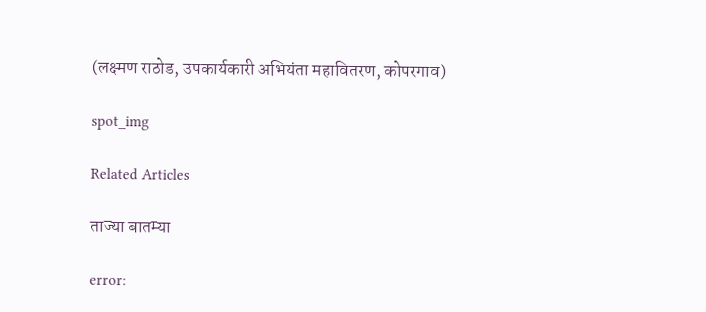(लक्ष्मण राठोड, उपकार्यकारी अभियंता महावितरण, कोपरगाव)

spot_img

Related Articles

ताज्या बातम्या

error: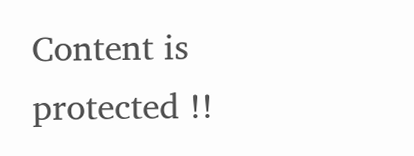Content is protected !!